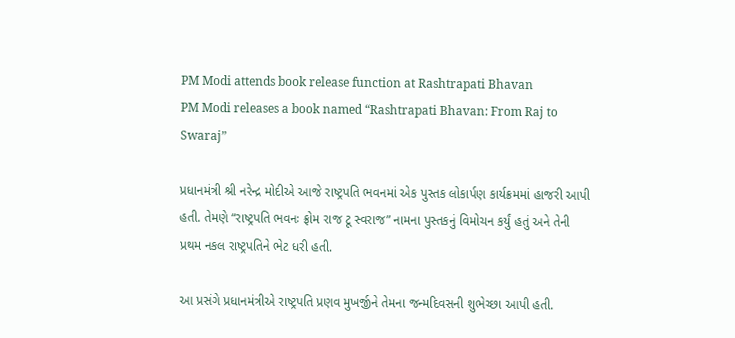PM Modi attends book release function at Rashtrapati Bhavan
PM Modi releases a book named “Rashtrapati Bhavan: From Raj to Swaraj”

પ્રધાનમંત્રી શ્રી નરેન્દ્ર મોદીએ આજે રાષ્ટ્રપતિ ભવનમાં એક પુસ્તક લોકાર્પણ કાર્યક્રમમાં હાજરી આપી હતી. તેમણે “રાષ્ટ્રપતિ ભવનઃ ફ્રોમ રાજ ટૂ સ્વરાજ” નામના પુસ્તકનું વિમોચન કર્યું હતું અને તેની પ્રથમ નકલ રાષ્ટ્રપતિને ભેટ ધરી હતી.

આ પ્રસંગે પ્રધાનમંત્રીએ રાષ્ટ્રપતિ પ્રણવ મુખર્જીને તેમના જન્મદિવસની શુભેચ્છા આપી હતી.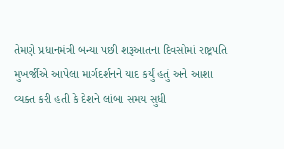તેમણે પ્રધાનમંત્રી બન્યા પછી શરૂઆતના દિવસોમાં રાષ્ટ્રપતિ મુખર્જીએ આપેલા માર્ગદર્શનને યાદ કર્યું હતું અને આશા વ્યક્ત કરી હતી કે દેશને લાંબા સમય સુધી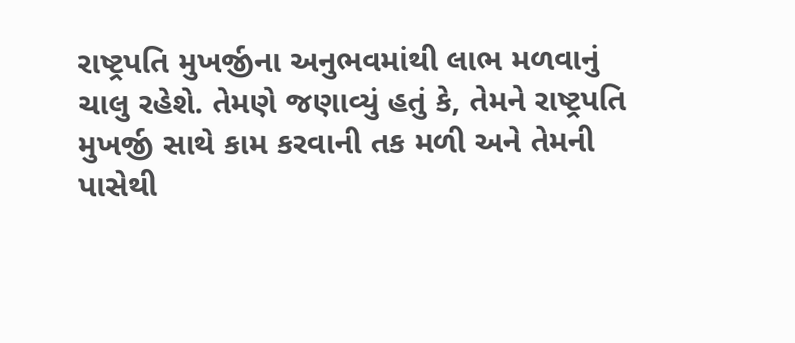રાષ્ટ્રપતિ મુખર્જીના અનુભવમાંથી લાભ મળવાનું ચાલુ રહેશે. તેમણે જણાવ્યું હતું કે, તેમને રાષ્ટ્રપતિ મુખર્જી સાથે કામ કરવાની તક મળી અને તેમની પાસેથી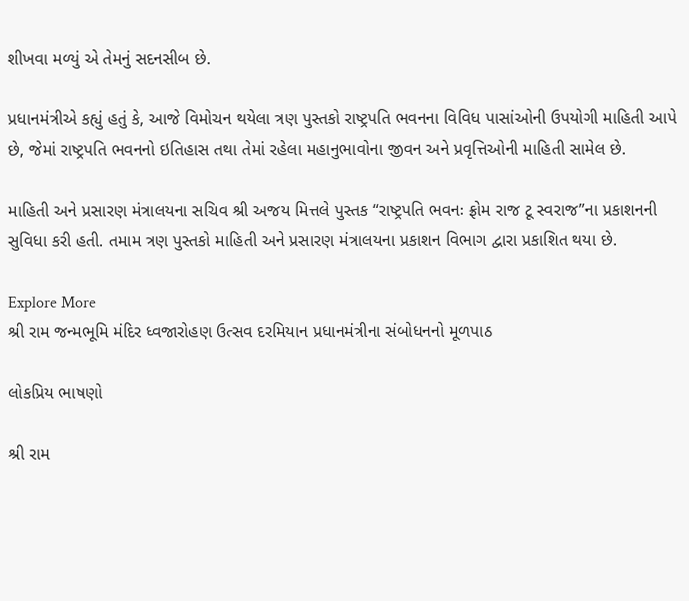શીખવા મળ્યું એ તેમનું સદનસીબ છે.

પ્રધાનમંત્રીએ કહ્યું હતું કે, આજે વિમોચન થયેલા ત્રણ પુસ્તકો રાષ્ટ્રપતિ ભવનના વિવિધ પાસાંઓની ઉપયોગી માહિતી આપે છે, જેમાં રાષ્ટ્રપતિ ભવનનો ઇતિહાસ તથા તેમાં રહેલા મહાનુભાવોના જીવન અને પ્રવૃત્તિઓની માહિતી સામેલ છે.

માહિતી અને પ્રસારણ મંત્રાલયના સચિવ શ્રી અજય મિત્તલે પુસ્તક “રાષ્ટ્રપતિ ભવનઃ ફ્રોમ રાજ ટૂ સ્વરાજ”ના પ્રકાશનની સુવિધા કરી હતી. તમામ ત્રણ પુસ્તકો માહિતી અને પ્રસારણ મંત્રાલયના પ્રકાશન વિભાગ દ્વારા પ્રકાશિત થયા છે.

Explore More
શ્રી રામ જન્મભૂમિ મંદિર ધ્વજારોહણ ઉત્સવ દરમિયાન પ્રધાનમંત્રીના સંબોધનનો મૂળપાઠ

લોકપ્રિય ભાષણો

શ્રી રામ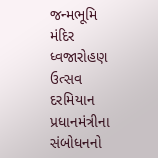જન્મભૂમિ મંદિર ધ્વજારોહણ ઉત્સવ દરમિયાન પ્રધાનમંત્રીના સંબોધનનો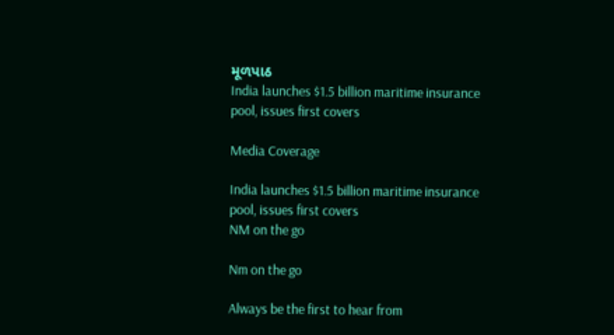મૂળપાઠ
India launches $1.5 billion maritime insurance pool, issues first covers

Media Coverage

India launches $1.5 billion maritime insurance pool, issues first covers
NM on the go

Nm on the go

Always be the first to hear from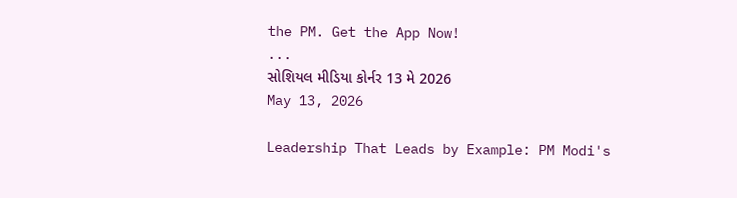the PM. Get the App Now!
...
સોશિયલ મીડિયા કોર્નર 13 મે 2026
May 13, 2026

Leadership That Leads by Example: PM Modi's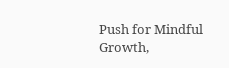Push for Mindful Growth,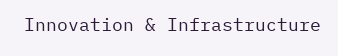Innovation & Infrastructure